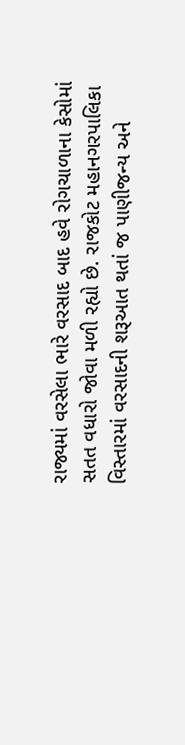રાજ્યમાં વરસેલા ભારે વરસાદ બાદ હવે રોગચાળાના કેસોમાં સતત વધારો જોવા મળી રહ્યો છે. રાજકોટ મહાનગરપાલિકા વિસ્તારમાં વરસાદની શરૂઆત થતાં જ પાણીજન્ય અને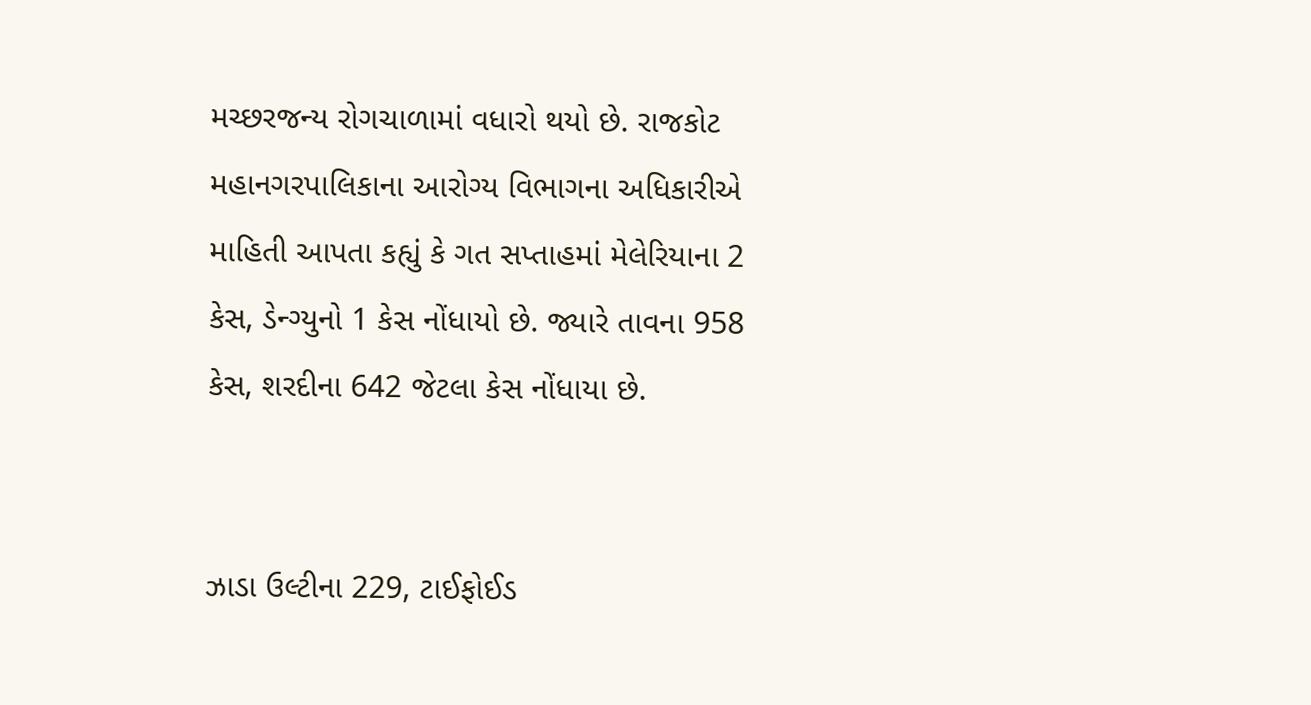મચ્છરજન્ય રોગચાળામાં વધારો થયો છે. રાજકોટ મહાનગરપાલિકાના આરોગ્ય વિભાગના અધિકારીએ માહિતી આપતા કહ્યું કે ગત સપ્તાહમાં મેલેરિયાના 2 કેસ, ડેન્ગ્યુનો 1 કેસ નોંધાયો છે. જ્યારે તાવના 958 કેસ, શરદીના 642 જેટલા કેસ નોંધાયા છે.


ઝાડા ઉલ્ટીના 229, ટાઈફોઈડ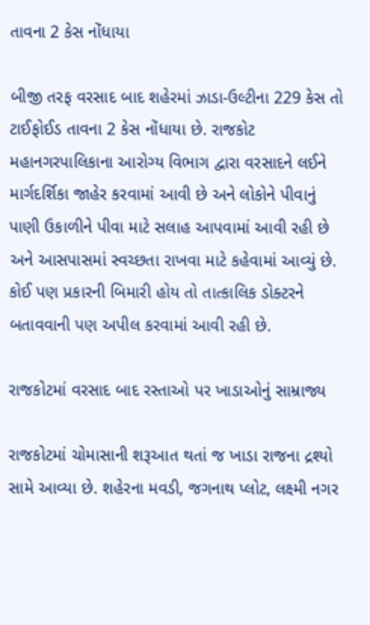તાવના 2 કેસ નોંધાયા

બીજી તરફ વરસાદ બાદ શહેરમાં ઝાડા-ઉલ્ટીના 229 કેસ તો ટાઈફોઈડ તાવના 2 કેસ નોંધાયા છે. રાજકોટ મહાનગરપાલિકાના આરોગ્ય વિભાગ દ્વારા વરસાદને લઈને માર્ગદર્શિકા જાહેર કરવામાં આવી છે અને લોકોને પીવાનું પાણી ઉકાળીને પીવા માટે સલાહ આપવામાં આવી રહી છે અને આસપાસમાં સ્વચ્છતા રાખવા માટે કહેવામાં આવ્યું છે. કોઈ પણ પ્રકારની બિમારી હોય તો તાત્કાલિક ડોક્ટરને બતાવવાની પણ અપીલ કરવામાં આવી રહી છે.

રાજકોટમાં વરસાદ બાદ રસ્તાઓ પર ખાડાઓનું સામ્રાજ્ય

રાજકોટમાં ચોમાસાની શરૂઆત થતાં જ ખાડા રાજના દ્રશ્યો સામે આવ્યા છે. શહેરના મવડી, જગનાથ પ્લોટ, લક્ષ્મી નગર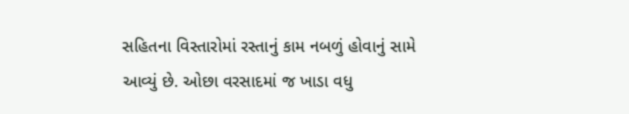સહિતના વિસ્તારોમાં રસ્તાનું કામ નબળું હોવાનું સામે આવ્યું છે. ઓછા વરસાદમાં જ ખાડા વધુ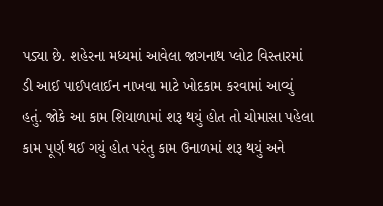પડ્યા છે. શહેરના મધ્યમાં આવેલા જાગનાથ પ્લોટ વિસ્તારમાં ડી આઈ પાઈપલાઈન નાખવા માટે ખોદકામ કરવામાં આવ્યું હતું. જોકે આ કામ શિયાળામાં શરૂ થયું હોત તો ચોમાસા પહેલા કામ પૂર્ણ થઈ ગયું હોત પરંતુ કામ ઉનાળમાં શરૂ થયું અને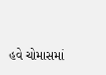હવે ચોમાસમાં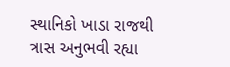સ્થાનિકો ખાડા રાજથી ત્રાસ અનુભવી રહ્યા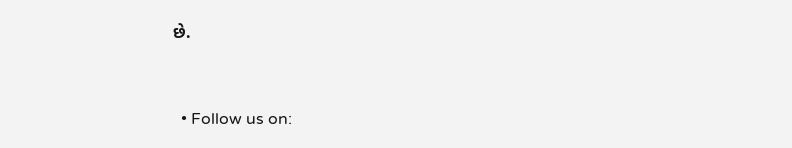છે.


  • Follow us on: